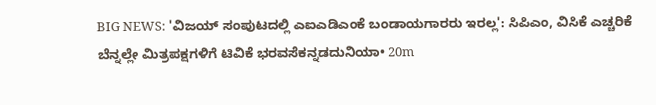BIG NEWS: 'ವಿಜಯ್ ಸಂಪುಟದಲ್ಲಿ ಎಐಎಡಿಎಂಕೆ ಬಂಡಾಯಗಾರರು ಇರಲ್ಲ': ಸಿಪಿಎಂ, ವಿಸಿಕೆ ಎಚ್ಚರಿಕೆ ಬೆನ್ನಲ್ಲೇ ಮಿತ್ರಪಕ್ಷಗಳಿಗೆ ಟಿವಿಕೆ ಭರವಸೆಕನ್ನಡದುನಿಯಾ• 20m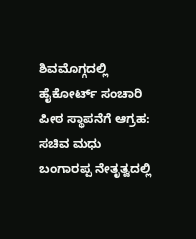ಶಿವಮೊಗ್ಗದಲ್ಲಿ ಹೈಕೋರ್ಟ್ ಸಂಚಾರಿ ಪೀಠ ಸ್ಥಾಪನೆಗೆ ಆಗ್ರಹ: ಸಚಿವ ಮಧು ಬಂಗಾರಪ್ಪ ನೇತೃತ್ವದಲ್ಲಿ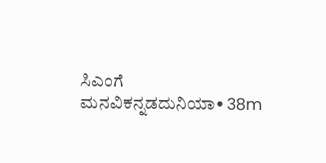ಸಿಎಂಗೆ ಮನವಿಕನ್ನಡದುನಿಯಾ• 38m